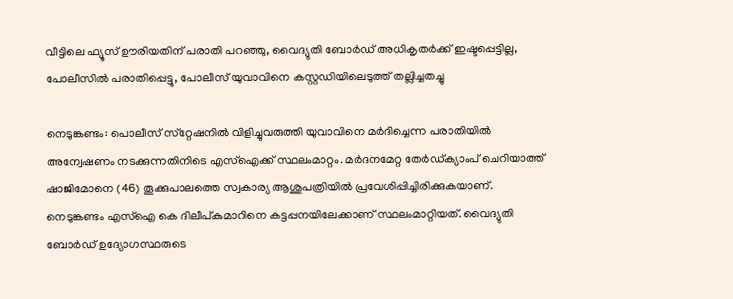വീട്ടിലെ ഫ്യൂസ് ഊരിയതിന് പരാതി പറഞ്ഞു, വൈദ്യുതി ബോര്‍ഡ് അധികൃതര്‍ക്ക് ഇഷ്ടപ്പെട്ടില്ല, പോലീസില്‍ പരാതിപ്പെട്ടു, പോലീസ് യുവാവിനെ കസ്റ്റഡിയിലെടുത്ത് തല്ലിച്ചതച്ചു

നെടുങ്കണ്ടം: പൊലീസ് സ്‌റ്റേഷനില്‍ വിളിച്ചുവരുത്തി യുവാവിനെ മര്‍ദിച്ചെന്ന പരാതിയില്‍ അന്വേഷണം നടക്കുന്നതിനിടെ എസ്‌ഐക്ക് സ്ഥലംമാറ്റം. മര്‍ദനമേറ്റ തേര്‍ഡ്ക്യാംപ് ചെറിയാത്ത് ഷാജിമോനെ (46) തൂക്കുപാലത്തെ സ്വകാര്യ ആശുപത്രിയില്‍ പ്രവേശിപ്പിച്ചിരിക്കുകയാണ്. നെടുങ്കണ്ടം എസ്‌ഐ കെ ദിലീപ്കുമാറിനെ കട്ടപ്പനയിലേക്കാണ് സ്ഥലംമാറ്റിയത്. വൈദ്യുതി ബോര്‍ഡ് ഉദ്യോഗസ്ഥരുടെ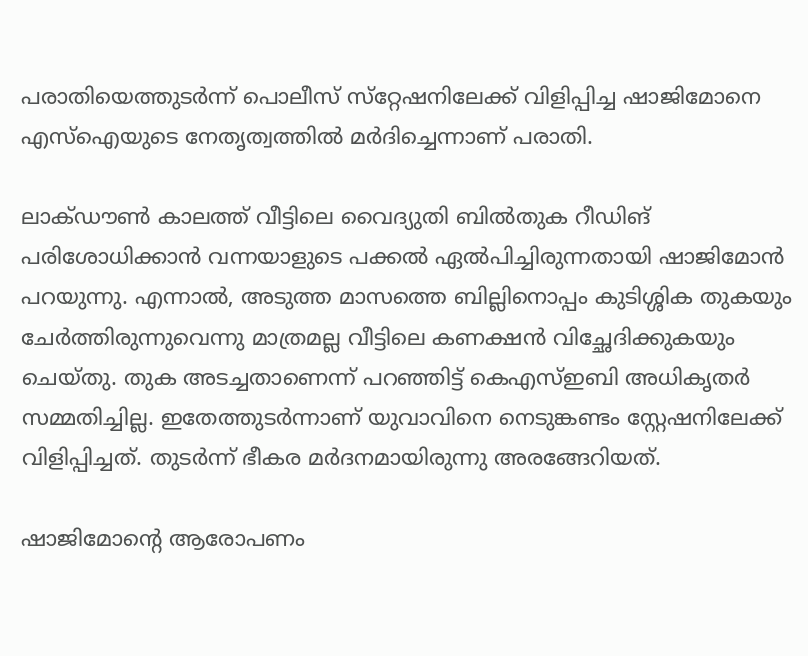പരാതിയെത്തുടര്‍ന്ന് പൊലീസ് സ്‌റ്റേഷനിലേക്ക് വിളിപ്പിച്ച ഷാജിമോനെ എസ്‌ഐയുടെ നേതൃത്വത്തില്‍ മര്‍ദിച്ചെന്നാണ് പരാതി.

ലാക്ഡൗണ്‍ കാലത്ത് വീട്ടിലെ വൈദ്യുതി ബില്‍തുക റീഡിങ് പരിശോധിക്കാന്‍ വന്നയാളുടെ പക്കല്‍ ഏല്‍പിച്ചിരുന്നതായി ഷാജിമോന്‍ പറയുന്നു. എന്നാല്‍, അടുത്ത മാസത്തെ ബില്ലിനൊപ്പം കുടിശ്ശിക തുകയും ചേര്‍ത്തിരുന്നുവെന്നു മാത്രമല്ല വീട്ടിലെ കണക്ഷന്‍ വിച്ഛേദിക്കുകയും ചെയ്തു. തുക അടച്ചതാണെന്ന് പറഞ്ഞിട്ട് കെഎസ്ഇബി അധികൃതര്‍ സമ്മതിച്ചില്ല. ഇതേത്തുടര്‍ന്നാണ് യുവാവിനെ നെടുങ്കണ്ടം സ്റ്റേഷനിലേക്ക് വിളിപ്പിച്ചത്. തുടര്‍ന്ന് ഭീകര മര്‍ദനമായിരുന്നു അരങ്ങേറിയത്.

ഷാജിമോന്റെ ആരോപണം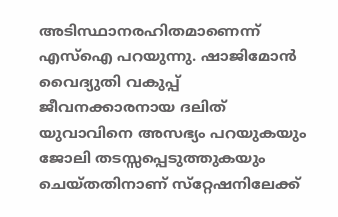അടിസ്ഥാനരഹിതമാണെന്ന് എസ്‌ഐ പറയുന്നു. ഷാജിമോന്‍ വൈദ്യുതി വകുപ്പ് ജീവനക്കാരനായ ദലിത് യുവാവിനെ അസഭ്യം പറയുകയും ജോലി തടസ്സപ്പെടുത്തുകയും ചെയ്തതിനാണ് സ്‌റ്റേഷനിലേക്ക്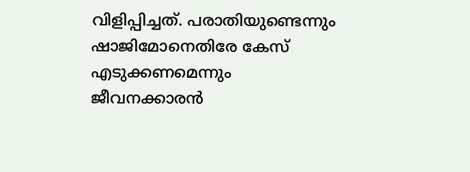വിളിപ്പിച്ചത്. പരാതിയുണ്ടെന്നും ഷാജിമോനെതിരേ കേസ് എടുക്കണമെന്നും ജീവനക്കാരന്‍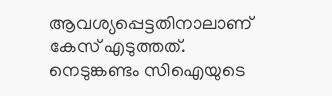ആവശ്യപ്പെട്ടതിനാലാണ് കേസ് എടുത്തത്. നെടുങ്കണ്ടം സിഐയുടെ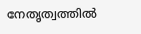നേതൃത്വത്തില്‍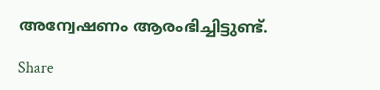അന്വേഷണം ആരംഭിച്ചിട്ടുണ്ട്.

Share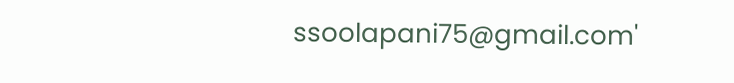ssoolapani75@gmail.com'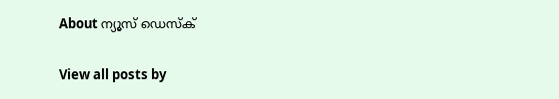About ന്യൂസ് ഡെസ്ക്

View all posts by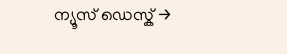ന്യൂസ് ഡെസ്ക് →